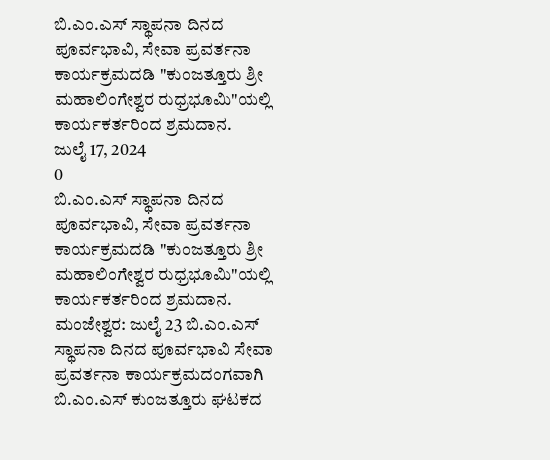ಬಿ.ಎಂ.ಎಸ್ ಸ್ಥಾಪನಾ ದಿನದ ಪೂರ್ವಭಾವಿ, ಸೇವಾ ಪ್ರವರ್ತನಾ ಕಾರ್ಯಕ್ರಮದಡಿ "ಕುಂಜತ್ತೂರು ಶ್ರೀ ಮಹಾಲಿಂಗೇಶ್ವರ ರುಧ್ರಭೂಮಿ"ಯಲ್ಲಿ ಕಾರ್ಯಕರ್ತರಿಂದ ಶ್ರಮದಾನ.
ಜುಲೈ 17, 2024
0
ಬಿ.ಎಂ.ಎಸ್ ಸ್ಥಾಪನಾ ದಿನದ ಪೂರ್ವಭಾವಿ, ಸೇವಾ ಪ್ರವರ್ತನಾ ಕಾರ್ಯಕ್ರಮದಡಿ "ಕುಂಜತ್ತೂರು ಶ್ರೀ ಮಹಾಲಿಂಗೇಶ್ವರ ರುಧ್ರಭೂಮಿ"ಯಲ್ಲಿ ಕಾರ್ಯಕರ್ತರಿಂದ ಶ್ರಮದಾನ.
ಮಂಜೇಶ್ವರ: ಜುಲೈ 23 ಬಿ.ಎಂ.ಎಸ್ ಸ್ಥಾಪನಾ ದಿನದ ಪೂರ್ವಭಾವಿ ಸೇವಾ ಪ್ರವರ್ತನಾ ಕಾರ್ಯಕ್ರಮದಂಗವಾಗಿ ಬಿ.ಎಂ.ಎಸ್ ಕುಂಜತ್ತೂರು ಘಟಕದ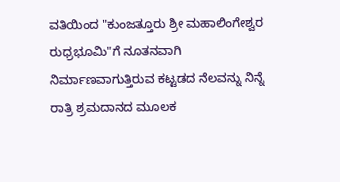ವತಿಯಿಂದ "ಕುಂಜತ್ತೂರು ಶ್ರೀ ಮಹಾಲಿಂಗೇಶ್ವರ ರುಧ್ರಭೂಮಿ"ಗೆ ನೂತನವಾಗಿ ನಿರ್ಮಾಣವಾಗುತ್ತಿರುವ ಕಟ್ಟಡದ ನೆಲವನ್ನು ನಿನ್ನೆ ರಾತ್ರಿ ಶ್ರಮದಾನದ ಮೂಲಕ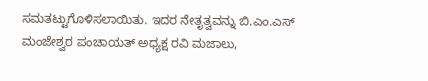ಸಮತಟ್ಟುಗೊಳಿಸಲಾಯಿತು. ಇದರ ನೇತೃತ್ವವನ್ನು ಬಿ.ಎಂ.ಎಸ್ ಮಂಜೇಶ್ವರ ಪಂಚಾಯತ್ ಅಧ್ಯಕ್ಷ ರವಿ ಮಜಾಲು,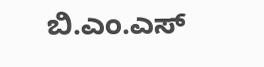ಬಿ.ಎಂ.ಎಸ್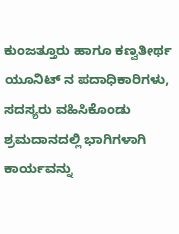ಕುಂಜತ್ತೂರು ಹಾಗೂ ಕಣ್ವತೀರ್ಥ ಯೂನಿಟ್ ನ ಪದಾಧಿಕಾರಿಗಳು, ಸದಸ್ಯರು ವಹಿಸಿಕೊಂಡು ಶ್ರಮದಾನದಲ್ಲಿ ಭಾಗಿಗಳಾಗಿ ಕಾರ್ಯವನ್ನು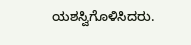ಯಶಸ್ವಿಗೊಳಿಸಿದರು.